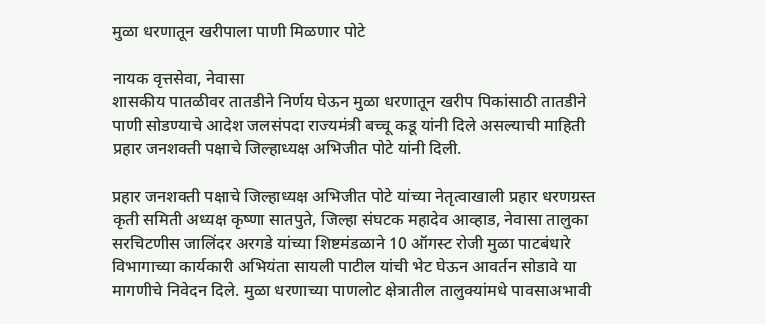मुळा धरणातून खरीपाला पाणी मिळणार पोटे

नायक वृत्तसेवा, नेवासा
शासकीय पातळीवर तातडीने निर्णय घेऊन मुळा धरणातून खरीप पिकांसाठी तातडीने पाणी सोडण्याचे आदेश जलसंपदा राज्यमंत्री बच्चू कडू यांनी दिले असल्याची माहिती प्रहार जनशक्ती पक्षाचे जिल्हाध्यक्ष अभिजीत पोटे यांनी दिली.

प्रहार जनशक्ती पक्षाचे जिल्हाध्यक्ष अभिजीत पोटे यांच्या नेतृत्वाखाली प्रहार धरणग्रस्त कृती समिती अध्यक्ष कृष्णा सातपुते, जिल्हा संघटक महादेव आव्हाड, नेवासा तालुका सरचिटणीस जालिंदर अरगडे यांच्या शिष्टमंडळाने 10 ऑगस्ट रोजी मुळा पाटबंधारे विभागाच्या कार्यकारी अभियंता सायली पाटील यांची भेट घेऊन आवर्तन सोडावे या मागणीचे निवेदन दिले. मुळा धरणाच्या पाणलोट क्षेत्रातील तालुक्यांमधे पावसाअभावी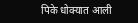पिके धोक्यात आली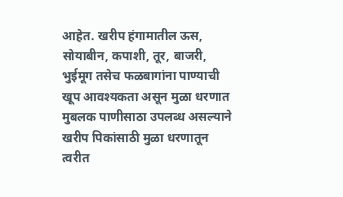आहेत. खरीप हंगामातील ऊस, सोयाबीन, कपाशी, तूर, बाजरी, भुईमूग तसेच फळबागांना पाण्याची खूप आवश्यकता असून मुळा धरणात मुबलक पाणीसाठा उपलब्ध असल्याने खरीप पिकांसाठी मुळा धरणातून त्वरीत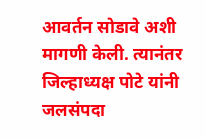आवर्तन सोडावे अशी मागणी केली. त्यानंतर जिल्हाध्यक्ष पोटे यांनी जलसंपदा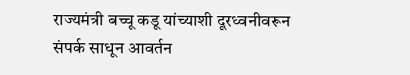राज्यमंत्री बच्चू कडू यांच्याशी दूरध्वनीवरून संपर्क साधून आवर्तन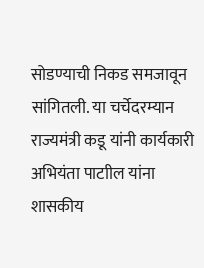सोडण्याची निकड समजावून सांगितली. या चर्चेदरम्यान राज्यमंत्री कडू यांनी कार्यकारी अभियंता पाटाील यांना शासकीय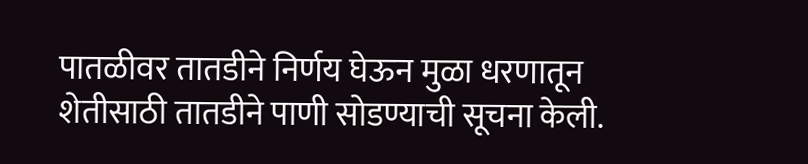पातळीवर तातडीने निर्णय घेऊन मुळा धरणातून शेतीसाठी तातडीने पाणी सोडण्याची सूचना केली.